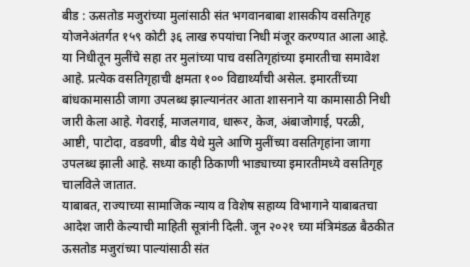बीड : ऊसतोड मजुरांच्या मुलांसाठी संत भगवानबाबा शासकीय वसतिगृह योजनेअंतर्गत १५९ कोटी ३६ लाख रुपयांचा निधी मंजूर करण्यात आला आहे. या निधीतून मुलींचे सहा तर मुलांच्या पाच वसतिगृहांच्या इमारतीचा समावेश आहे. प्रत्येक वसतिगृहाची क्षमता १०० विद्यार्थ्यांची असेल. इमारतींच्या बांधकामासाठी जागा उपलब्ध झाल्यानंतर आता शासनाने या कामासाठी निधी जारी केला आहे. गेवराई, माजलगाव, धारूर, केज, अंबाजोगाई, परळी, आष्टी, पाटोदा, वडवणी, बीड येथे मुले आणि मुलींच्या वसतिगृहांना जागा उपलब्ध झाली आहे. सध्या काही ठिकाणी भाड्याच्या इमारतीमध्ये वसतिगृह चालविले जातात.
याबाबत, राज्याच्या सामाजिक न्याय व विशेष सहाय्य विभागाने याबाबतचा आदेश जारी केल्याची माहिती सूत्रांनी दिली. जून २०२१ च्या मंत्रिमंडळ बैठकीत ऊसतोड मजुरांच्या पाल्यांसाठी संत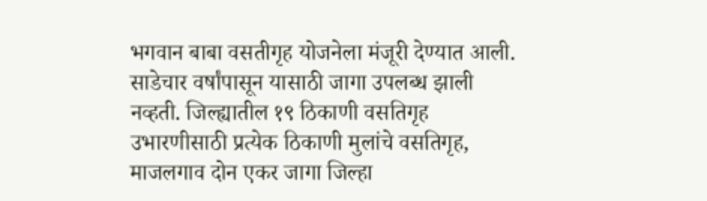भगवान बाबा वसतीगृह योजनेला मंजूरी देण्यात आली. साडेचार वर्षांपासून यासाठी जागा उपलब्ध झाली नव्हती. जिल्ह्यातील १९ ठिकाणी वसतिगृह उभारणीसाठी प्रत्येक ठिकाणी मुलांचे वसतिगृह, माजलगाव दोन एकर जागा जिल्हा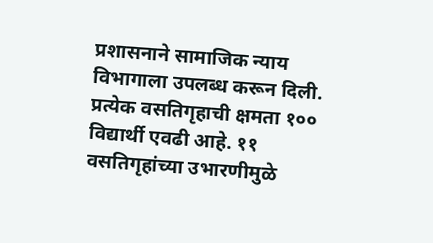प्रशासनाने सामाजिक न्याय विभागाला उपलब्ध करून दिली. प्रत्येक वसतिगृहाची क्षमता १०० विद्यार्थी एवढी आहे. ११ वसतिगृहांच्या उभारणीमुळे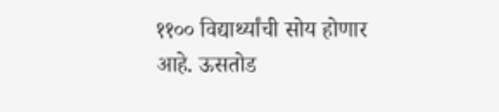११०० विद्यार्थ्यांची सोय होणार आहे. ऊसतोड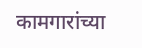कामगारांच्या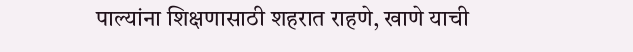पाल्यांना शिक्षणासाठी शहरात राहणे, खाणे याची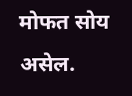मोफत सोय असेल.